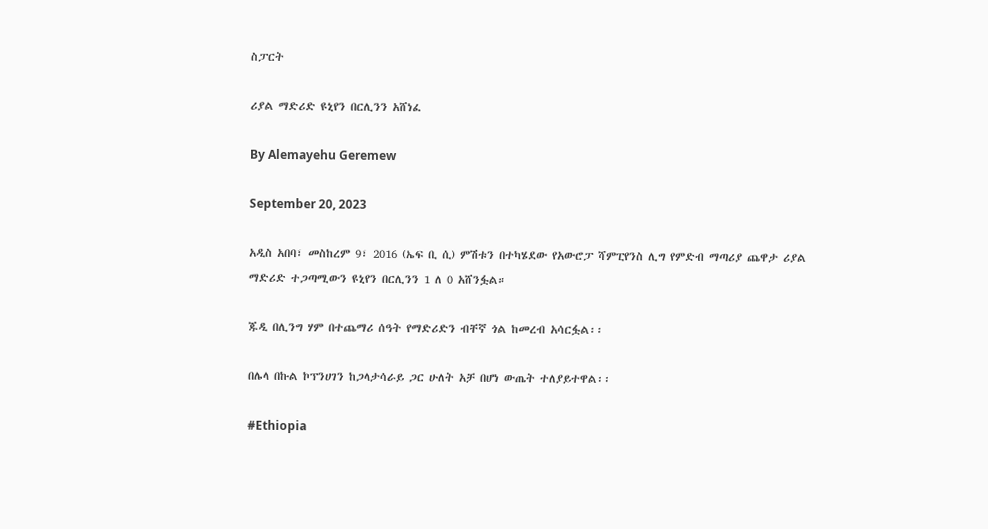ስፓርት

ሪያል ማድሪድ ዩኒየን በርሊንን አሸነፈ

By Alemayehu Geremew

September 20, 2023

አዲስ አበባ፣ መስከረም 9፣ 2016 (ኤፍ ቢ ሲ) ምሽቱን በተካሄደው የአውሮፓ ሻምፒየንስ ሊግ የምድብ ማጣሪያ ጨዋታ ሪያል ማድሪድ ተጋጣሚውን ዩኒየን በርሊንን 1 ለ 0 አሸንፏል።

ጁዲ በሊንግ ሃም በተጨማሪ ሰዓት የማድሪድን ብቸኛ ጎል ከመረብ አሳርፏል፡፡

በሌላ በኩል ኮፕንሀገን ከጋላታሳራይ ጋር ሁለት አቻ በሆነ ውጤት ተለያይተዋል፡፡

#Ethiopia